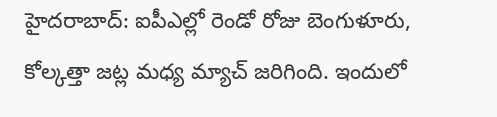హైదరాబాద్: ఐపీఎల్లో రెండో రోజు బెంగుళూరు, కోల్కత్తా జట్ల మధ్య మ్యాచ్ జరిగింది. ఇందులో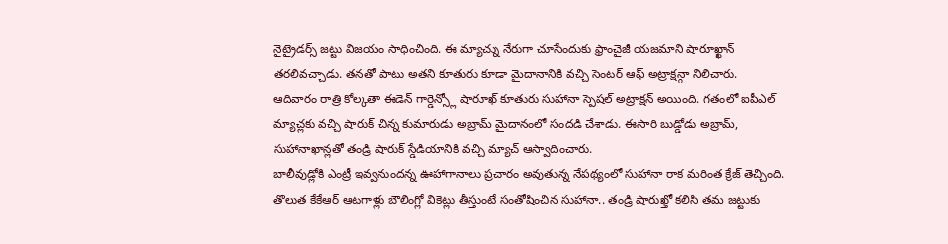నైట్రైడర్స్ జట్టు విజయం సాధించింది. ఈ మ్యాచ్ను నేరుగా చూసేందుకు ఫ్రాంచైజీ యజమాని షారూఖ్ఖాన్ తరలివచ్చాడు. తనతో పాటు అతని కూతురు కూడా మైదానానికి వచ్చి సెంటర్ ఆఫ్ అట్రాక్షన్గా నిలిచారు.
ఆదివారం రాత్రి కోల్కతా ఈడెన్ గార్డెన్స్లో షారూఖ్ కూతురు సుహానా స్పెషల్ అట్రాక్షన్ అయింది. గతంలో ఐపీఎల్ మ్యాచ్లకు వచ్చి షారుక్ చిన్న కుమారుడు అబ్రామ్ మైదానంలో సందడి చేశాడు. ఈసారి బుడ్డోడు అబ్రామ్, సుహానాఖాన్లతో తండ్రి షారుక్ స్డేడియానికి వచ్చి మ్యాచ్ ఆస్వాదించారు.
బాలీవుడ్లోకి ఎంట్రీ ఇవ్వనుందన్న ఊహాగానాలు ప్రచారం అవుతున్న నేపథ్యంలో సుహానా రాక మరింత క్రేజ్ తెచ్చింది. తొలుత కేకేఆర్ ఆటగాళ్లు బౌలింగ్లో వికెట్లు తీస్తుంటే సంతోషించిన సుహానా.. తండ్రి షారుఖ్తో కలిసి తమ జట్టుకు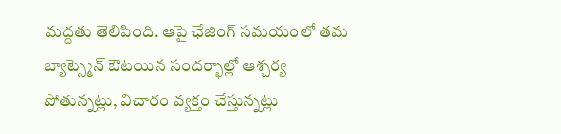మద్దతు తెలిపింది. ఆపై ఛేజింగ్ సమయంలో తమ బ్యాట్స్మెన్ ఔటయిన సందర్భాల్లో ఆశ్చర్య పోతున్నట్లు, విచారం వ్యక్తం చేస్తున్నట్లు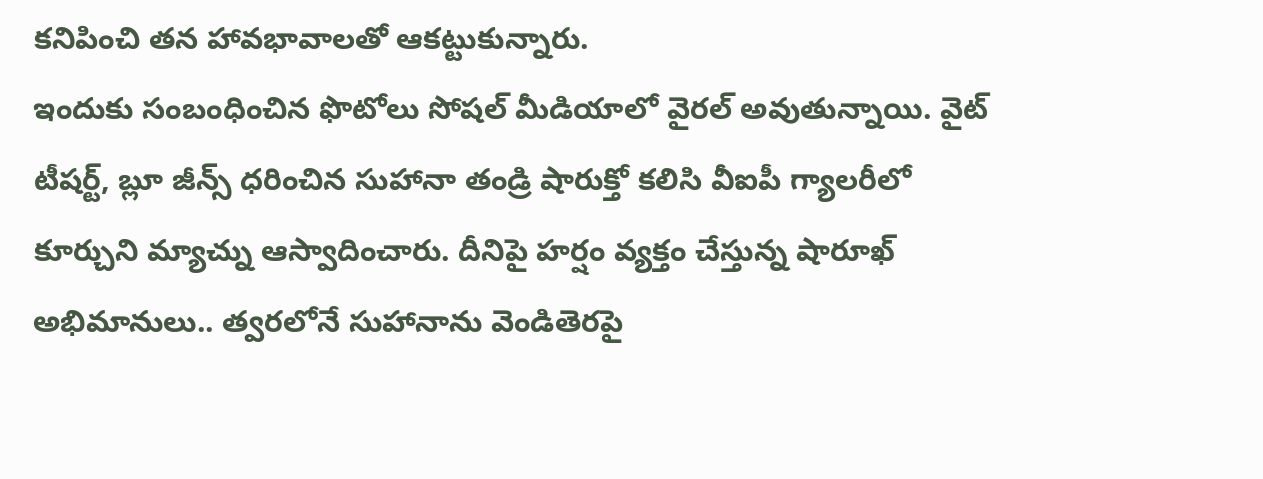కనిపించి తన హావభావాలతో ఆకట్టుకున్నారు.
ఇందుకు సంబంధించిన ఫొటోలు సోషల్ మీడియాలో వైరల్ అవుతున్నాయి. వైట్ టీషర్ట్, బ్లూ జీన్స్ ధరించిన సుహానా తండ్రి షారుక్తో కలిసి వీఐపీ గ్యాలరీలో కూర్చుని మ్యాచ్ను ఆస్వాదించారు. దీనిపై హర్షం వ్యక్తం చేస్తున్న షారూఖ్ అభిమానులు.. త్వరలోనే సుహానాను వెండితెరపై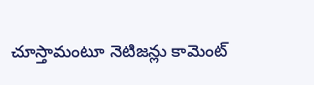చూస్తామంటూ నెటిజన్లు కామెంట్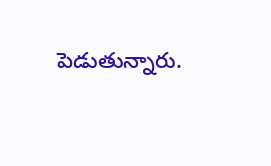పెడుతున్నారు.